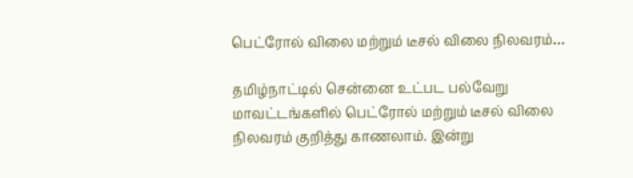பெட்ரோல் விலை மற்றும் டீசல் விலை நிலவரம்…

தமிழ்நாட்டில் சென்னை உட்பட பல்வேறு மாவட்டங்களில் பெட்ரோல் மற்றும் டீசல் விலை நிலவரம் குறித்து காணலாம். இன்று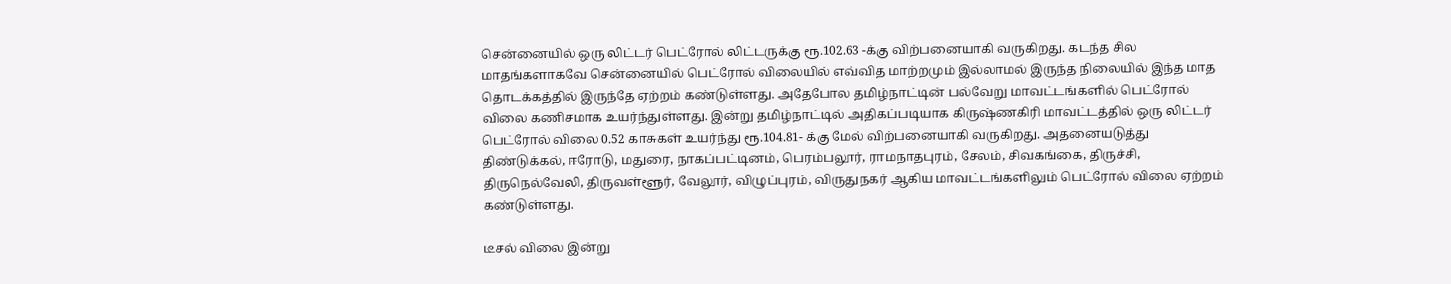சென்னையில் ஒரு லிட்டர் பெட்ரோல் லிட்டருக்கு ரூ.102.63 -க்கு விற்பனையாகி வருகிறது. கடந்த சில மாதங்களாகவே சென்னையில் பெட்ரோல் விலையில் எவ்வித மாற்றமும் இல்லாமல் இருந்த நிலையில் இந்த மாத தொடக்கத்தில் இருந்தே ஏற்றம் கண்டுள்ளது. அதேபோல தமிழ்நாட்டின் பல்வேறு மாவட்டங்களில் பெட்ரோல் விலை கணிசமாக உயர்ந்துள்ளது. இன்று தமிழ்நாட்டில் அதிகப்படியாக கிருஷ்ணகிரி மாவட்டத்தில் ஒரு லிட்டர் பெட்ரோல் விலை 0.52 காசுகள் உயர்ந்து ரூ.104.81- க்கு மேல் விற்பனையாகி வருகிறது. அதனையடுத்து திண்டுக்கல், ஈரோடு, மதுரை, நாகப்பட்டினம், பெரம்பலூர், ராமநாதபுரம், சேலம், சிவகங்கை, திருச்சி, திருநெல்வேலி, திருவள்ளூர், வேலூர், விழுப்புரம், விருதுநகர் ஆகிய மாவட்டங்களிலும் பெட்ரோல் விலை ஏற்றம் கண்டுள்ளது.

டீசல் விலை இன்று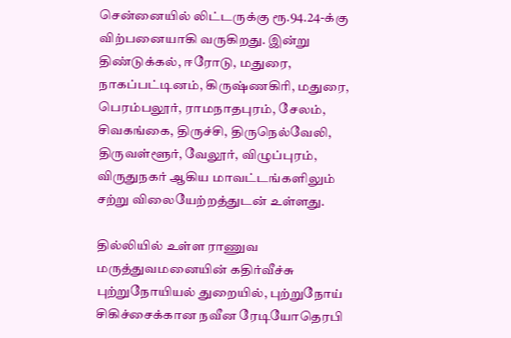சென்னையில் லிட்டருக்கு ரூ.94.24-க்கு விற்பனையாகி வருகிறது. இன்று திண்டுக்கல், ஈரோடு, மதுரை, நாகப்பட்டினம், கிருஷ்ணகிரி, மதுரை, பெரம்பலூர், ராமநாதபுரம், சேலம், சிவகங்கை, திருச்சி, திருநெல்வேலி, திருவள்ளூர், வேலூர், விழுப்புரம், விருதுநகர் ஆகிய மாவட்டங்களிலும் சற்று விலையேற்றத்துடன் உள்ளது.

தில்லியில் உள்ள ராணுவ மருத்துவமனையின் கதிர்வீச்சு புற்றுநோயியல் துறையில், புற்றுநோய் சிகிச்சைக்கான நவீன ரேடியோதெரபி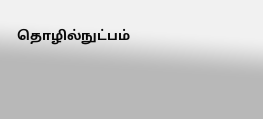தொழில்நுட்பம்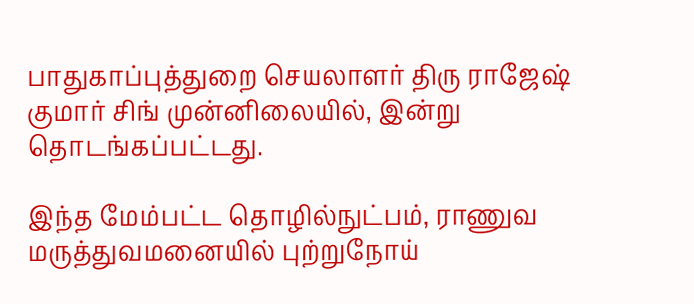பாதுகாப்புத்துறை செயலாளர் திரு ராஜேஷ் குமார் சிங் முன்னிலையில், இன்று தொடங்கப்பட்டது.

இந்த மேம்பட்ட தொழில்நுட்பம், ராணுவ மருத்துவமனையில் புற்றுநோய்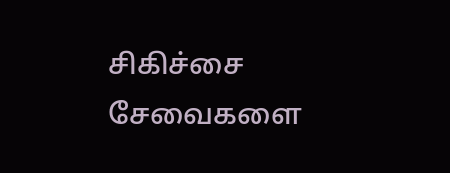சிகிச்சை சேவைகளை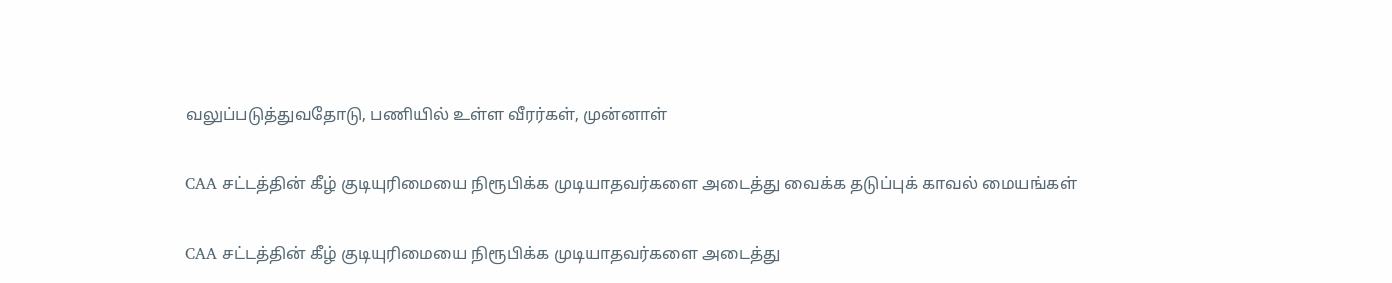வலுப்படுத்துவதோடு, பணியில் உள்ள வீரர்கள், முன்னாள்

CAA சட்டத்தின் கீழ் குடியுரிமையை நிரூபிக்க முடியாதவர்களை அடைத்து வைக்க தடுப்புக் காவல் மையங்கள்

CAA சட்டத்தின் கீழ் குடியுரிமையை நிரூபிக்க முடியாதவர்களை அடைத்து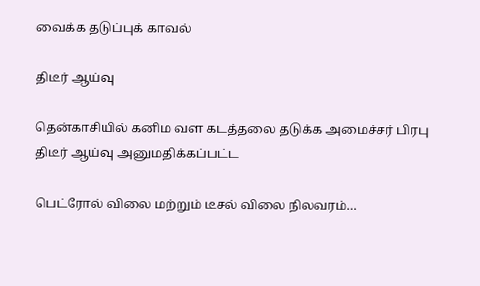வைக்க தடுப்புக் காவல்

திடீர் ஆய்வு

தென்காசியில் கனிம வள கடத்தலை தடுக்க அமைச்சர் பிரபு திடீர் ஆய்வு அனுமதிக்கப்பட்ட

பெட்ரோல் விலை மற்றும் டீசல் விலை நிலவரம்…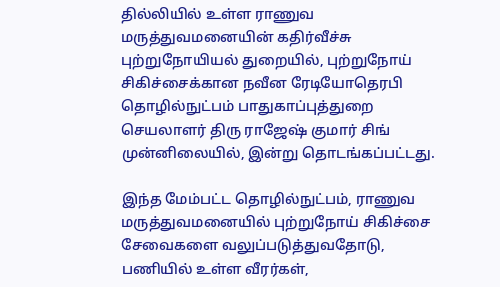தில்லியில் உள்ள ராணுவ மருத்துவமனையின் கதிர்வீச்சு புற்றுநோயியல் துறையில், புற்றுநோய் சிகிச்சைக்கான நவீன ரேடியோதெரபி தொழில்நுட்பம் பாதுகாப்புத்துறை செயலாளர் திரு ராஜேஷ் குமார் சிங் முன்னிலையில், இன்று தொடங்கப்பட்டது.

இந்த மேம்பட்ட தொழில்நுட்பம், ராணுவ மருத்துவமனையில் புற்றுநோய் சிகிச்சை சேவைகளை வலுப்படுத்துவதோடு, பணியில் உள்ள வீரர்கள்,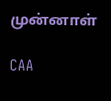முன்னாள்

CAA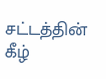சட்டத்தின் கீழ்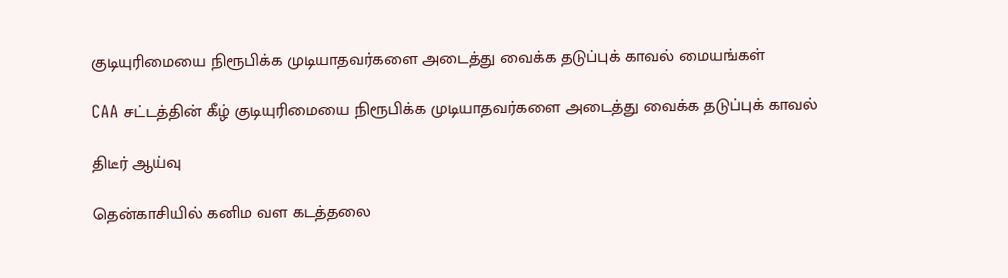குடியுரிமையை நிரூபிக்க முடியாதவர்களை அடைத்து வைக்க தடுப்புக் காவல் மையங்கள்

CAA சட்டத்தின் கீழ் குடியுரிமையை நிரூபிக்க முடியாதவர்களை அடைத்து வைக்க தடுப்புக் காவல்

திடீர் ஆய்வு

தென்காசியில் கனிம வள கடத்தலை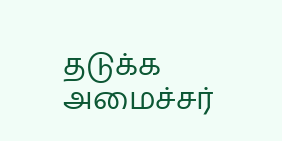தடுக்க அமைச்சர்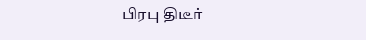பிரபு திடீர்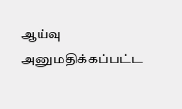ஆய்வு அனுமதிக்கப்பட்ட